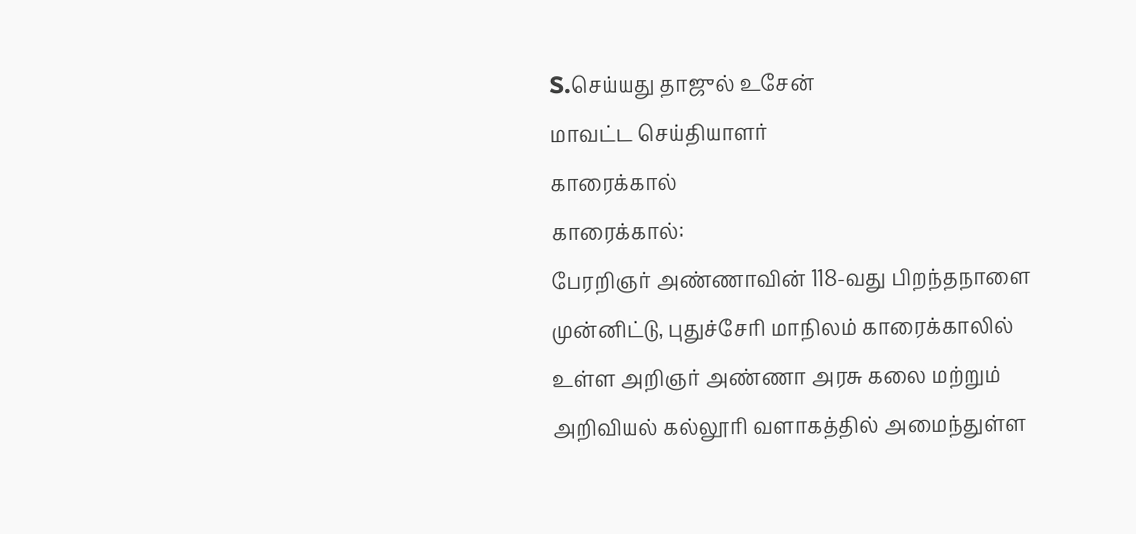S.செய்யது தாஜுல் உசேன்
மாவட்ட செய்தியாளர்
காரைக்கால்
காரைக்கால்:
பேரறிஞர் அண்ணாவின் 118-வது பிறந்தநாளை முன்னிட்டு, புதுச்சேரி மாநிலம் காரைக்காலில் உள்ள அறிஞர் அண்ணா அரசு கலை மற்றும் அறிவியல் கல்லூரி வளாகத்தில் அமைந்துள்ள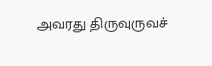அவரது திருவுருவச்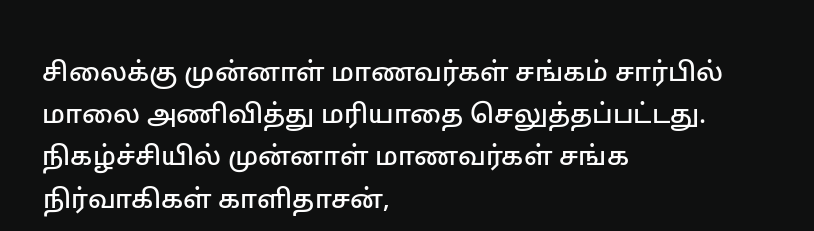சிலைக்கு முன்னாள் மாணவர்கள் சங்கம் சார்பில் மாலை அணிவித்து மரியாதை செலுத்தப்பட்டது.
நிகழ்ச்சியில் முன்னாள் மாணவர்கள் சங்க நிர்வாகிகள் காளிதாசன்,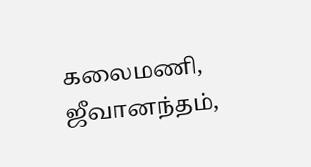கலைமணி, ஜீவானந்தம்,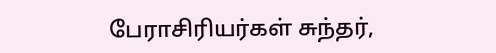பேராசிரியர்கள் சுந்தர்,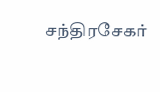சந்திரசேகர்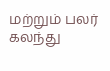மற்றும் பலர் கலந்து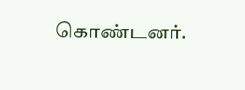கொண்டனர்.